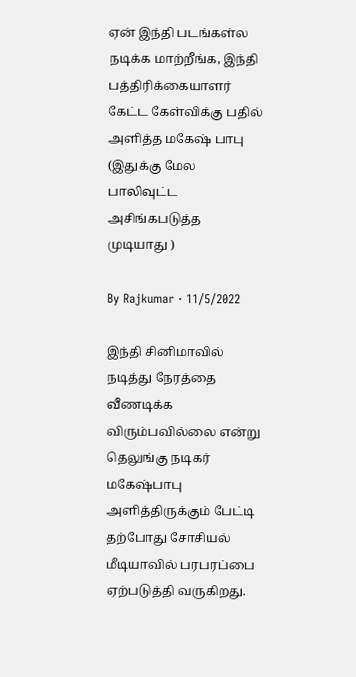ஏன் இந்தி படங்கள்ல நடிக்க மாற்றீங்க, இந்தி பத்திரிக்கையாளர் கேட்ட கேள்விக்கு பதில் அளித்த மகேஷ் பாபு (இதுக்கு மேல பாலிவுட்ட அசிங்கபடுத்த முடியாது )

By Rajkumar · 11/5/2022

இந்தி சினிமாவில் நடித்து நேரத்தை வீணடிக்க விரும்பவில்லை என்று தெலுங்கு நடிகர் மகேஷ்பாபு அளித்திருக்கும் பேட்டி தற்போது சோசியல் மீடியாவில் பரபரப்பை ஏற்படுத்தி வருகிறது.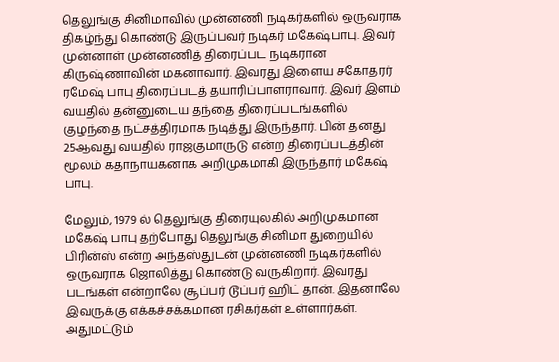தெலுங்கு சினிமாவில் முன்னணி நடிகர்களில் ஒருவராக திகழ்ந்து கொண்டு இருப்பவர் நடிகர் மகேஷ்பாபு. இவர் முன்னாள் முன்னணித் திரைப்பட நடிகரான கிருஷ்ணாவின் மகனாவார். இவரது இளைய சகோதரர் ரமேஷ் பாபு திரைப்படத் தயாரிப்பாளராவார். இவர் இளம் வயதில் தன்னுடைய தந்தை திரைப்படங்களில் குழந்தை நட்சத்திரமாக நடித்து இருந்தார். பின் தனது 25ஆவது வயதில் ராஜகுமாருடு என்ற திரைப்படத்தின் மூலம் கதாநாயகனாக அறிமுகமாகி இருந்தார் மகேஷ் பாபு.

மேலும், 1979 ல் தெலுங்கு திரையுலகில் அறிமுகமான மகேஷ் பாபு தற்போது தெலுங்கு சினிமா துறையில் பிரின்ஸ் என்ற அந்தஸ்துடன் முன்னணி நடிகர்களில் ஒருவராக ஜொலித்து கொண்டு வருகிறார். இவரது படங்கள் என்றாலே சூப்பர் டூப்பர் ஹிட் தான். இதனாலே இவருக்கு எக்கச்சக்கமான ரசிகர்கள் உள்ளார்கள். அதுமட்டும்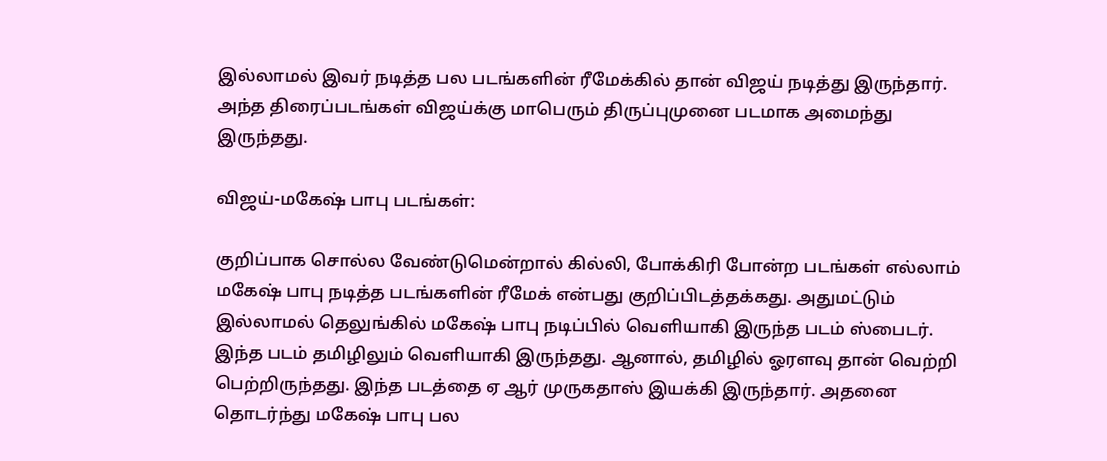இல்லாமல் இவர் நடித்த பல படங்களின் ரீமேக்கில் தான் விஜய் நடித்து இருந்தார். அந்த திரைப்படங்கள் விஜய்க்கு மாபெரும் திருப்புமுனை படமாக அமைந்து இருந்தது.

விஜய்-மகேஷ் பாபு படங்கள்:

குறிப்பாக சொல்ல வேண்டுமென்றால் கில்லி, போக்கிரி போன்ற படங்கள் எல்லாம் மகேஷ் பாபு நடித்த படங்களின் ரீமேக் என்பது குறிப்பிடத்தக்கது. அதுமட்டும் இல்லாமல் தெலுங்கில் மகேஷ் பாபு நடிப்பில் வெளியாகி இருந்த படம் ஸ்பைடர். இந்த படம் தமிழிலும் வெளியாகி இருந்தது. ஆனால், தமிழில் ஓரளவு தான் வெற்றி பெற்றிருந்தது. இந்த படத்தை ஏ ஆர் முருகதாஸ் இயக்கி இருந்தார். அதனை தொடர்ந்து மகேஷ் பாபு பல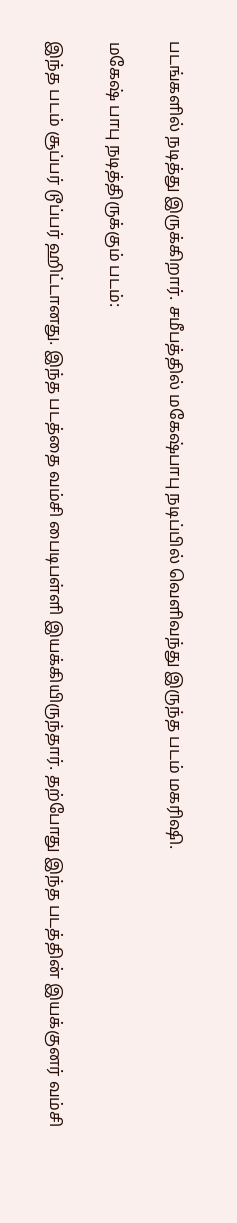படங்களில் நடித்து இருக்கிறார். சமீபத்தில் மகேஷ்பாபு நடிப்பில் வெளிவந்து இருந்த படம் மகரிஷி.

மகேஷ் பாபு நடித்திருக்கும் படம்:

இந்த படம் சூப்பர் டூப்பர் ஹிட்டானது. இந்த படத்தை வம்சி பைடிபள்ளி இயக்கியிருந்தார். தற்போது இந்த படத்தின் இயக்குனர் வம்சி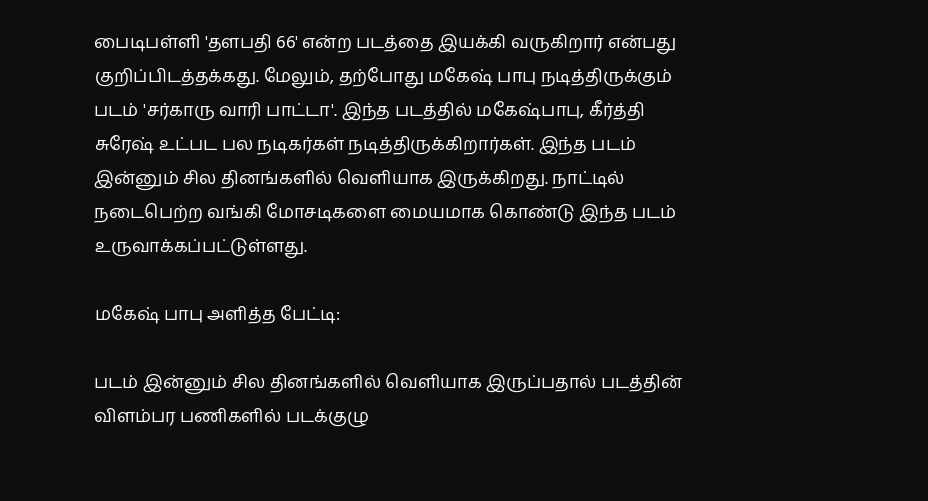பைடிபள்ளி 'தளபதி 66' என்ற படத்தை இயக்கி வருகிறார் என்பது குறிப்பிடத்தக்கது. மேலும், தற்போது மகேஷ் பாபு நடித்திருக்கும் படம் 'சர்காரு வாரி பாட்டா'. இந்த படத்தில் மகேஷ்பாபு, கீர்த்தி சுரேஷ் உட்பட பல நடிகர்கள் நடித்திருக்கிறார்கள். இந்த படம் இன்னும் சில தினங்களில் வெளியாக இருக்கிறது. நாட்டில் நடைபெற்ற வங்கி மோசடிகளை மையமாக கொண்டு இந்த படம் உருவாக்கப்பட்டுள்ளது.

மகேஷ் பாபு அளித்த பேட்டி:

படம் இன்னும் சில தினங்களில் வெளியாக இருப்பதால் படத்தின் விளம்பர பணிகளில் படக்குழு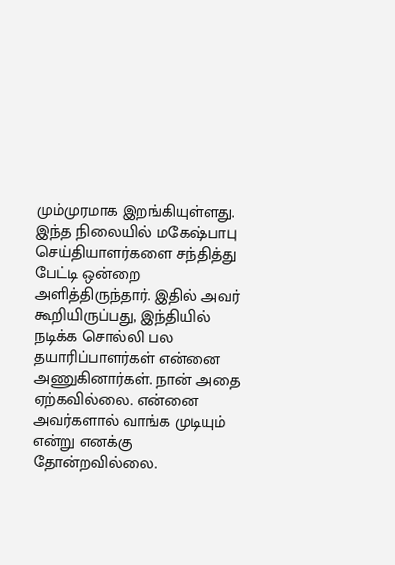மும்முரமாக இறங்கியுள்ளது. இந்த நிலையில் மகேஷ்பாபு செய்தியாளர்களை சந்தித்து பேட்டி ஒன்றை அளித்திருந்தார். இதில் அவர் கூறியிருப்பது, இந்தியில் நடிக்க சொல்லி பல தயாரிப்பாளர்கள் என்னை அணுகினார்கள். நான் அதை ஏற்கவில்லை. என்னை அவர்களால் வாங்க முடியும் என்று எனக்கு தோன்றவில்லை.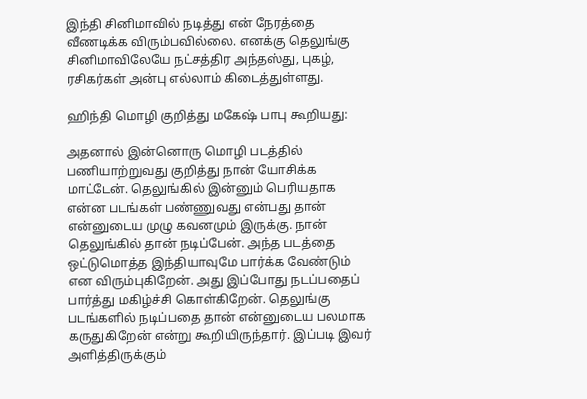இந்தி சினிமாவில் நடித்து என் நேரத்தை வீணடிக்க விரும்பவில்லை. எனக்கு தெலுங்கு சினிமாவிலேயே நட்சத்திர அந்தஸ்து, புகழ், ரசிகர்கள் அன்பு எல்லாம் கிடைத்துள்ளது.

ஹிந்தி மொழி குறித்து மகேஷ் பாபு கூறியது:

அதனால் இன்னொரு மொழி படத்தில் பணியாற்றுவது குறித்து நான் யோசிக்க மாட்டேன். தெலுங்கில் இன்னும் பெரியதாக என்ன படங்கள் பண்ணுவது என்பது தான் என்னுடைய முழு கவனமும் இருக்கு. நான் தெலுங்கில் தான் நடிப்பேன். அந்த படத்தை ஒட்டுமொத்த இந்தியாவுமே பார்க்க வேண்டும் என விரும்புகிறேன். அது இப்போது நடப்பதைப் பார்த்து மகிழ்ச்சி கொள்கிறேன். தெலுங்கு படங்களில் நடிப்பதை தான் என்னுடைய பலமாக கருதுகிறேன் என்று கூறியிருந்தார். இப்படி இவர் அளித்திருக்கும்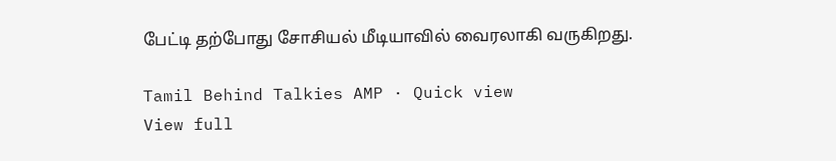பேட்டி தற்போது சோசியல் மீடியாவில் வைரலாகி வருகிறது.

Tamil Behind Talkies AMP · Quick view
View full